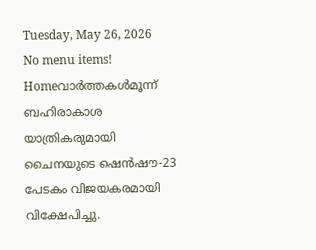Tuesday, May 26, 2026
No menu items!
Homeവാർത്തകൾമൂന്ന് ബഹിരാകാശ യാത്രികരുമായി ചൈനയുടെ ഷെൻഷൗ-23 പേടകം വിജയകരമായി വിക്ഷേപിച്ചു.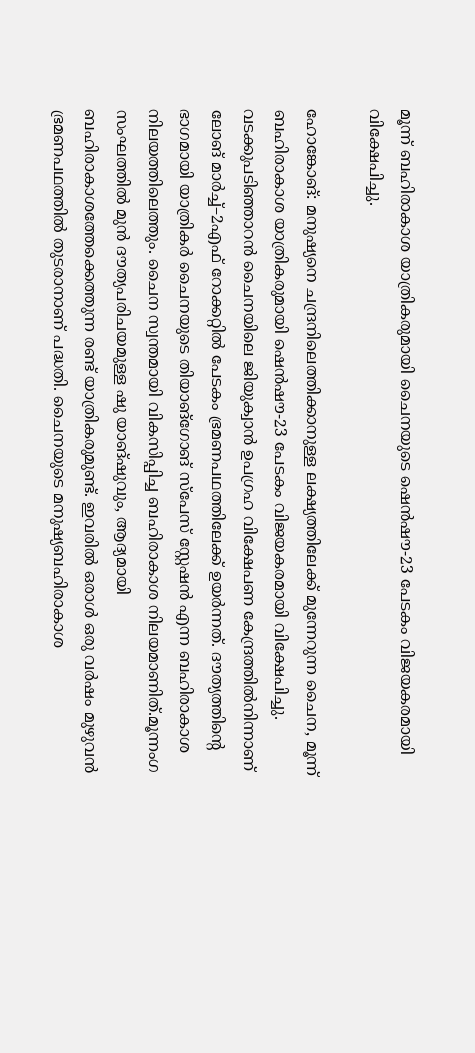മൂന്ന് ബഹിരാകാശ യാത്രികരുമായി ചൈനയുടെ ഷെൻഷൗ-23 പേടകം വിജയകരമായി വിക്ഷേപിച്ചു.

ഹോങ്കോങ്: മനുഷ്യനെ ചന്ദ്രനിലെത്തിക്കാനുള്ള ലക്ഷ്യത്തിലേക്ക് മുന്നേറുന്ന ചൈന, മൂന്ന് ബഹിരാകാശ യാത്രികരുമായി ഷെൻഷൗ-23 പേടകം വിജയകരമായി വിക്ഷേപിച്ചു. വടക്കുപടിഞ്ഞാറൻ ചൈനയിലെ ജിയുക്വാൻ ഉപഗ്രഹ വിക്ഷേപണ കേന്ദ്രത്തിൽനിന്നാണ് ലോങ് മാർച്ച്–2എഫ് റോക്കറ്റിൽ പേടകം ഭ്രമണപഥത്തിലേക്ക് ഉയർന്നത്. ദൗത്യത്തിന്റെ ഭാഗമായി യാത്രികർ ചൈനയുടെ തിയാങ്ഗോങ് സ്പേസ് സ്റ്റേഷൻ എന്ന ബഹിരാകാശ നിലയത്തിലെത്തും. ചൈന സ്വന്തമായി വികസിപ്പിച്ച ബഹിരാകാശ നിലയമാണിത്.മൂന്നംഗ സംഘത്തിൽ മുൻ ദൗത്യപരിചയമുള്ള ഷു യാങ്‌ഷുവും, ആദ്യമായി ബഹിരാകാശത്തേക്കെത്തുന്ന രണ്ട് യാത്രികരുമുണ്ട്. ഇവരിൽ ഒരാൾ ഒരു വർഷം മുഴുവൻ ഭ്രമണപഥത്തിൽ തുടരാനാണ് പദ്ധതി. ചൈനയുടെ മനുഷ്യബഹിരാകാശ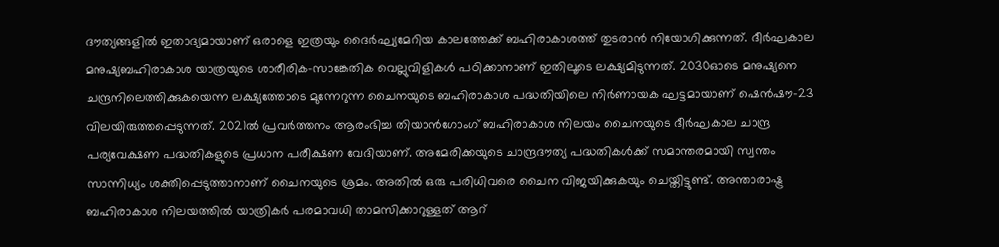ദൗത്യങ്ങളിൽ ഇതാദ്യമായാണ് ഒരാളെ ഇത്രയും ദൈർഘ്യമേറിയ കാലത്തേക്ക് ബഹിരാകാശത്ത് തുടരാൻ നിയോഗിക്കുന്നത്. ദീർഘകാല മനുഷ്യബഹിരാകാശ യാത്രയുടെ ശാരീരിക-സാങ്കേതിക വെല്ലുവിളികൾ പഠിക്കാനാണ് ഇതിലൂടെ ലക്ഷ്യമിടുന്നത്. 2030ഓടെ മനുഷ്യനെ ചന്ദ്രനിലെത്തിക്കുകയെന്ന ലക്ഷ്യത്തോടെ മുന്നേറുന്ന ചൈനയുടെ ബഹിരാകാശ പദ്ധതിയിലെ നിർണായക ഘട്ടമായാണ് ഷെൻഷൗ-23 വിലയിരുത്തപ്പെടുന്നത്. 2021ൽ പ്രവർത്തനം ആരംഭിച്ച തിയാൻഗോംഗ് ബഹിരാകാശ നിലയം ചൈനയുടെ ദീർഘകാല ചാന്ദ്ര പര്യവേക്ഷണ പദ്ധതികളുടെ പ്രധാന പരീക്ഷണ വേദിയാണ്. അമേരിക്കയുടെ ചാന്ദ്രദൗത്യ പദ്ധതികൾക്ക് സമാന്തരമായി സ്വന്തം സാന്നിധ്യം ശക്തിപ്പെടുത്താനാണ് ചൈനയുടെ ശ്രമം. അതിൽ ഒരു പരിധിവരെ ചൈന വിജയിക്കുകയും ചെയ്തിട്ടുണ്ട്. അന്താരാഷ്ട്ര ബഹിരാകാശ നിലയത്തിൽ യാത്രികർ പരമാവധി താമസിക്കാറുള്ളത് ആറ്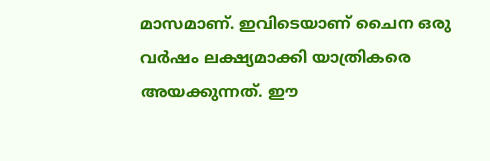മാസമാണ്. ഇവിടെയാണ് ചൈന ഒരു വർഷം ലക്ഷ്യമാക്കി യാത്രികരെ അയക്കുന്നത്. ഈ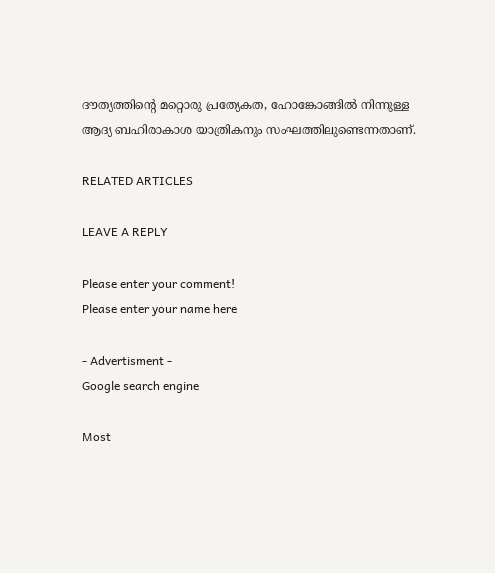ദൗത്യത്തിന്റെ മറ്റൊരു പ്രത്യേകത, ഹോങ്കോങ്ങിൽ നിന്നുള്ള ആദ്യ ബഹിരാകാശ യാത്രികനും സംഘത്തിലുണ്ടെന്നതാണ്.

RELATED ARTICLES

LEAVE A REPLY

Please enter your comment!
Please enter your name here

- Advertisment -
Google search engine

Most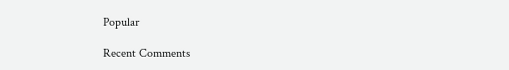Popular

Recent Comments